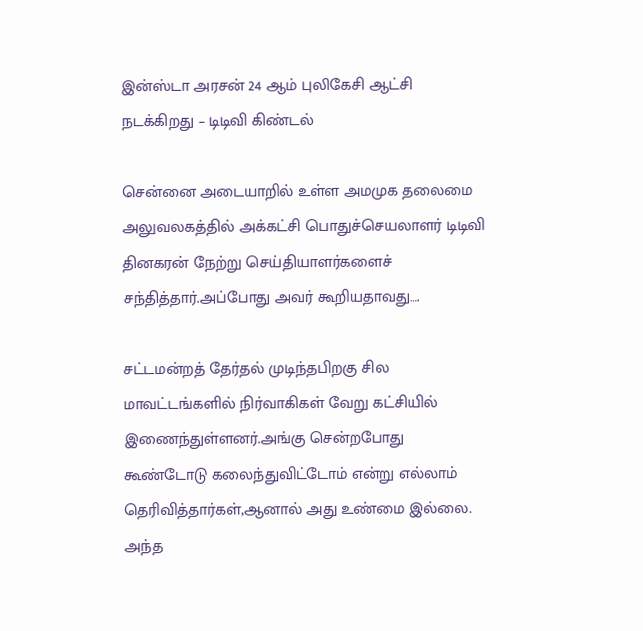இன்ஸ்டா அரசன் 24 ஆம் புலிகேசி ஆட்சி நடக்கிறது – டிடிவி கிண்டல்

சென்னை அடையாறில் உள்ள அமமுக தலைமை அலுவலகத்தில் அக்கட்சி பொதுச்செயலாளர் டிடிவி தினகரன் நேற்று செய்தியாளர்களைச் சந்தித்தார்.அப்போது அவர் கூறியதாவது….

சட்டமன்றத் தேர்தல் முடிந்தபிறகு சில மாவட்டங்களில் நிர்வாகிகள் வேறு கட்சியில் இணைந்துள்ளனர்.அங்கு சென்றபோது கூண்டோடு கலைந்துவிட்டோம் என்று எல்லாம் தெரிவித்தார்கள்,ஆனால் அது உண்மை இல்லை. அந்த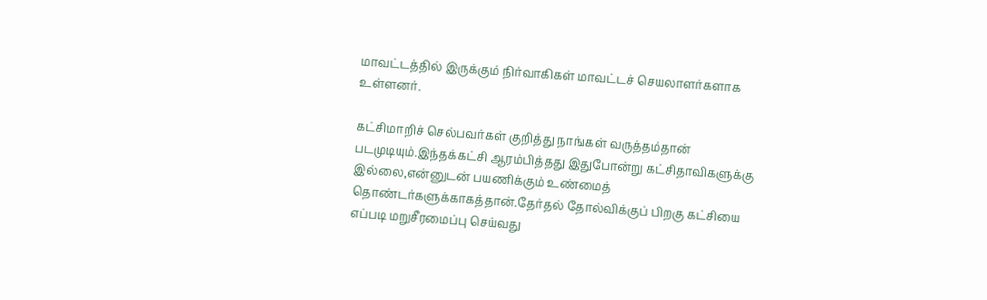மாவட்டத்தில் இருக்கும் நிர்வாகிகள் மாவட்டச் செயலாளர்களாக உள்ளனர்.

கட்சிமாறிச் செல்பவர்கள் குறித்து நாங்கள் வருத்தம்தான் படமுடியும்.இந்தக்கட்சி ஆரம்பித்தது இதுபோன்று கட்சிதாவிகளுக்கு இல்லை,என்னுடன் பயணிக்கும் உண்மைத் தொண்டர்களுக்காகத்தான்.தேர்தல் தோல்விக்குப் பிறகு கட்சியை எப்படி மறுசீரமைப்பு செய்வது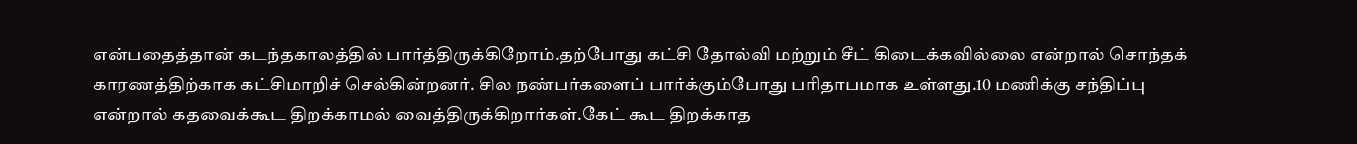என்பதைத்தான் கடந்தகாலத்தில் பார்த்திருக்கிறோம்.தற்போது கட்சி தோல்வி மற்றும் சீட் கிடைக்கவில்லை என்றால் சொந்தக் காரணத்திற்காக கட்சிமாறிச் செல்கின்றனர். சில நண்பர்களைப் பார்க்கும்போது பரிதாபமாக உள்ளது.10 மணிக்கு சந்திப்பு என்றால் கதவைக்கூட திறக்காமல் வைத்திருக்கிறார்கள்.கேட் கூட திறக்காத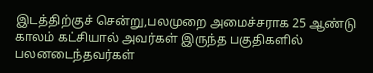இடத்திற்குச் சென்று,பலமுறை அமைச்சராக 25 ஆண்டு காலம் கட்சியால் அவர்கள் இருந்த பகுதிகளில் பலனடைந்தவர்கள்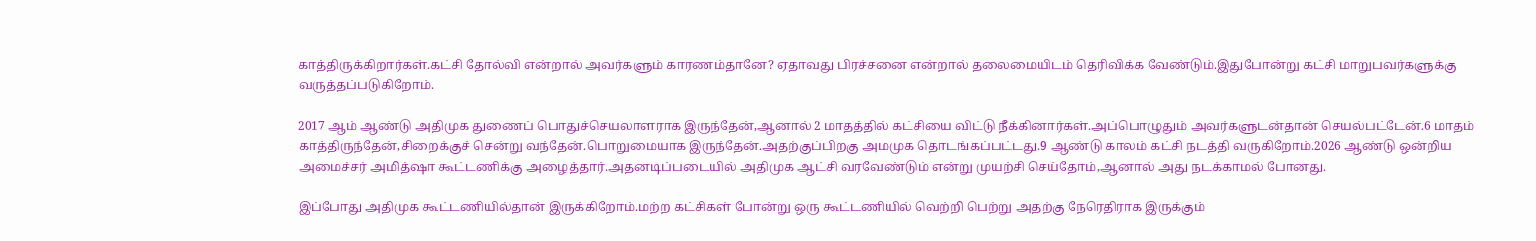காத்திருக்கிறார்கள்.கட்சி தோல்வி என்றால் அவர்களும் காரணம்தானே? ஏதாவது பிரச்சனை என்றால் தலைமையிடம் தெரிவிக்க வேண்டும்.இதுபோன்று கட்சி மாறுபவர்களுக்கு வருத்தப்படுகிறோம்.

2017 ஆம் ஆண்டு அதிமுக துணைப் பொதுச்செயலாளராக இருந்தேன்,ஆனால் 2 மாதத்தில் கட்சியை விட்டு நீக்கினார்கள்.அப்பொழுதும் அவர்களுடன்தான் செயல்பட்டேன்.6 மாதம் காத்திருந்தேன்,சிறைக்குச் சென்று வந்தேன்.பொறுமையாக இருந்தேன்.அதற்குப்பிறகு அமமுக தொடங்கப்பட்டது.9 ஆண்டு காலம் கட்சி நடத்தி வருகிறோம்.2026 ஆண்டு ஒன்றிய அமைச்சர் அமித்ஷா கூட்டணிக்கு அழைத்தார்.அதனடிப்படையில் அதிமுக ஆட்சி வரவேண்டும் என்று முயற்சி செய்தோம்,ஆனால் அது நடக்காமல் போனது.

இப்போது அதிமுக கூட்டணியில்தான் இருக்கிறோம்.மற்ற கட்சிகள் போன்று ஒரு கூட்டணியில் வெற்றி பெற்று அதற்கு நேரெதிராக இருக்கும்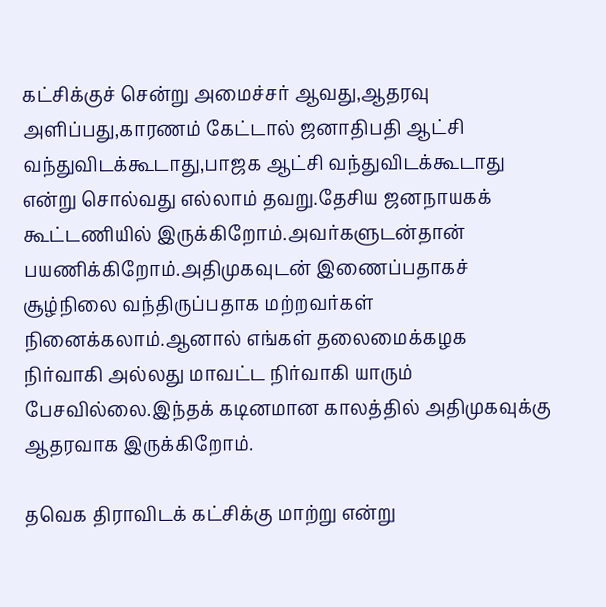கட்சிக்குச் சென்று அமைச்சர் ஆவது,ஆதரவு அளிப்பது,காரணம் கேட்டால் ஜனாதிபதி ஆட்சி வந்துவிடக்கூடாது,பாஜக ஆட்சி வந்துவிடக்கூடாது என்று சொல்வது எல்லாம் தவறு.தேசிய ஜனநாயகக் கூட்டணியில் இருக்கிறோம்.அவர்களுடன்தான் பயணிக்கிறோம்.அதிமுகவுடன் இணைப்பதாகச் சூழ்நிலை வந்திருப்பதாக மற்றவர்கள் நினைக்கலாம்.ஆனால் எங்கள் தலைமைக்கழக நிர்வாகி அல்லது மாவட்ட நிர்வாகி யாரும் பேசவில்லை.இந்தக் கடினமான காலத்தில் அதிமுகவுக்கு ஆதரவாக இருக்கிறோம்.

தவெக திராவிடக் கட்சிக்கு மாற்று என்று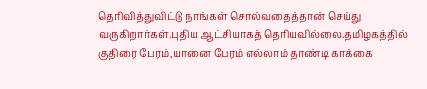தெரிவித்துவிட்டு நாங்கள் சொல்வதைத்தான் செய்து வருகிறார்கள்.புதிய ஆட்சியாகத் தெரியவில்லை.தமிழகத்தில் குதிரை பேரம்,யானை பேரம் எல்லாம் தாண்டி காக்கை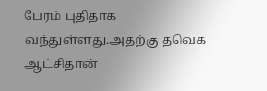பேரம் புதிதாக வந்துள்ளது.அதற்கு தவெக ஆட்சிதான்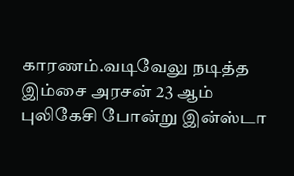காரணம்.வடிவேலு நடித்த இம்சை அரசன் 23 ஆம் புலிகேசி போன்று இன்ஸ்டா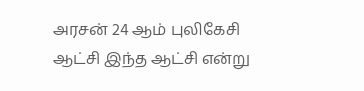அரசன் 24 ஆம் புலிகேசி ஆட்சி இந்த ஆட்சி என்று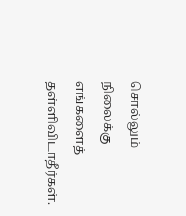சொல்லும் நிலைக்கு எங்களைத் தள்ளிவிடாதீர்கள்.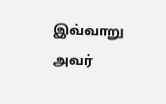இவ்வாறு அவர்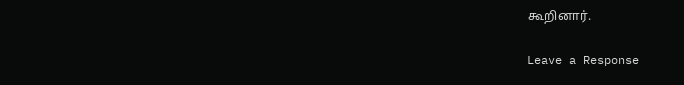கூறினார்.

Leave a Response